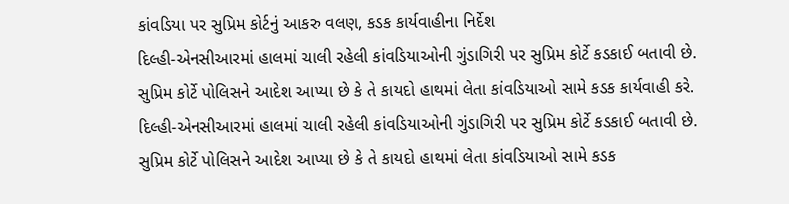કાંવડિયા પર સુપ્રિમ કોર્ટનું આકરુ વલણ, કડક કાર્યવાહીના નિર્દેશ
દિલ્હી-એનસીઆરમાં હાલમાં ચાલી રહેલી કાંવડિયાઓની ગુંડાગિરી પર સુપ્રિમ કોર્ટે કડકાઈ બતાવી છે. સુપ્રિમ કોર્ટે પોલિસને આદેશ આપ્યા છે કે તે કાયદો હાથમાં લેતા કાંવડિયાઓ સામે કડક કાર્યવાહી કરે.
દિલ્હી-એનસીઆરમાં હાલમાં ચાલી રહેલી કાંવડિયાઓની ગુંડાગિરી પર સુપ્રિમ કોર્ટે કડકાઈ બતાવી છે. સુપ્રિમ કોર્ટે પોલિસને આદેશ આપ્યા છે કે તે કાયદો હાથમાં લેતા કાંવડિયાઓ સામે કડક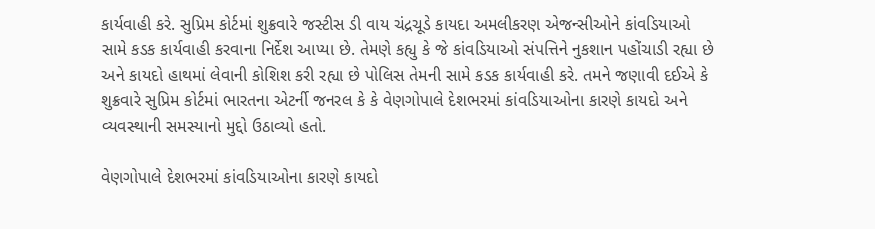કાર્યવાહી કરે. સુપ્રિમ કોર્ટમાં શુક્રવારે જસ્ટીસ ડી વાય ચંદ્રચૂડે કાયદા અમલીકરણ એજન્સીઓને કાંવડિયાઓ સામે કડક કાર્યવાહી કરવાના નિર્દેશ આપ્યા છે. તેમણે કહ્યુ કે જે કાંવડિયાઓ સંપત્તિને નુકશાન પહોંચાડી રહ્યા છે અને કાયદો હાથમાં લેવાની કોશિશ કરી રહ્યા છે પોલિસ તેમની સામે કડક કાર્યવાહી કરે. તમને જણાવી દઈએ કે શુક્રવારે સુપ્રિમ કોર્ટમાં ભારતના એટર્ની જનરલ કે કે વેણગોપાલે દેશભરમાં કાંવડિયાઓના કારણે કાયદો અને વ્યવસ્થાની સમસ્યાનો મુદ્દો ઉઠાવ્યો હતો.

વેણગોપાલે દેશભરમાં કાંવડિયાઓના કારણે કાયદો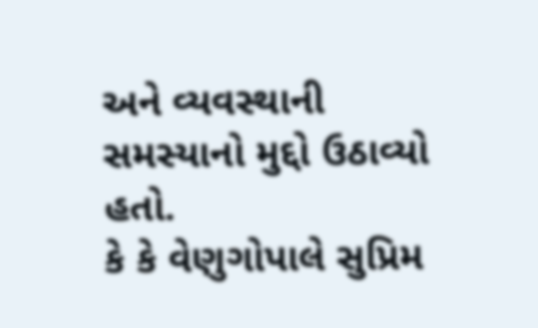અને વ્યવસ્થાની સમસ્યાનો મુદ્દો ઉઠાવ્યો હતો.
કે કે વેણુગોપાલે સુપ્રિમ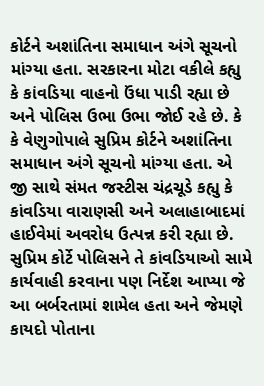કોર્ટને અશાંતિના સમાધાન અંગે સૂચનો માંગ્યા હતા. સરકારના મોટા વકીલે કહ્યુ કે કાંવડિયા વાહનો ઉંધા પાડી રહ્યા છે અને પોલિસ ઉભા ઉભા જોઈ રહે છે. કે કે વેણુગોપાલે સુપ્રિમ કોર્ટને અશાંતિના સમાધાન અંગે સૂચનો માંગ્યા હતા. એ જી સાથે સંમત જસ્ટીસ ચંદ્રચૂડે કહ્યુ કે કાંવડિયા વારાણસી અને અલાહાબાદમાં હાઈવેમાં અવરોધ ઉત્પન્ન કરી રહ્યા છે. સુપ્રિમ કોર્ટે પોલિસને તે કાંવડિયાઓ સામે કાર્યવાહી કરવાના પણ નિર્દેશ આપ્યા જે આ બર્બરતામાં શામેલ હતા અને જેમણે કાયદો પોતાના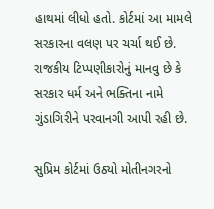હાથમાં લીધો હતો. કોર્ટમાં આ મામલે સરકારના વલણ પર ચર્ચા થઈ છે. રાજકીય ટિપ્પણીકારોનું માનવુ છે કે સરકાર ધર્મ અને ભક્તિના નામે ગુંડાગિરીને પરવાનગી આપી રહી છે.

સુપ્રિમ કોર્ટમાં ઉઠ્યો મોતીનગરનો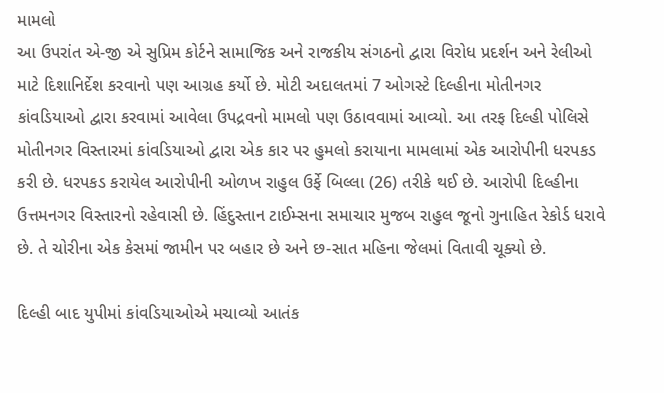મામલો
આ ઉપરાંત એ-જી એ સુપ્રિમ કોર્ટને સામાજિક અને રાજકીય સંગઠનો દ્વારા વિરોધ પ્રદર્શન અને રેલીઓ માટે દિશાનિર્દેશ કરવાનો પણ આગ્રહ કર્યો છે. મોટી અદાલતમાં 7 ઓગસ્ટે દિલ્હીના મોતીનગર કાંવડિયાઓ દ્વારા કરવામાં આવેલા ઉપદ્રવનો મામલો પણ ઉઠાવવામાં આવ્યો. આ તરફ દિલ્હી પોલિસે મોતીનગર વિસ્તારમાં કાંવડિયાઓ દ્વારા એક કાર પર હુમલો કરાયાના મામલામાં એક આરોપીની ધરપકડ કરી છે. ધરપકડ કરાયેલ આરોપીની ઓળખ રાહુલ ઉર્ફે બિલ્લા (26) તરીકે થઈ છે. આરોપી દિલ્હીના ઉત્તમનગર વિસ્તારનો રહેવાસી છે. હિંદુસ્તાન ટાઈમ્સના સમાચાર મુજબ રાહુલ જૂનો ગુનાહિત રેકોર્ડ ધરાવે છે. તે ચોરીના એક કેસમાં જામીન પર બહાર છે અને છ-સાત મહિના જેલમાં વિતાવી ચૂક્યો છે.

દિલ્હી બાદ યુપીમાં કાંવડિયાઓએ મચાવ્યો આતંક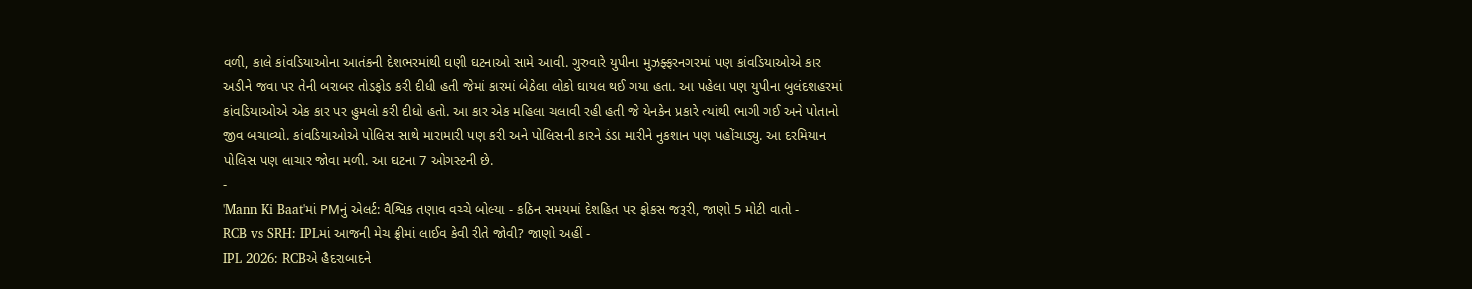વળી, કાલે કાંવડિયાઓના આતંકની દેશભરમાંથી ઘણી ઘટનાઓ સામે આવી. ગુરુવારે યુપીના મુઝફ્ફરનગરમાં પણ કાંવડિયાઓએ કાર અડીને જવા પર તેની બરાબર તોડફોડ કરી દીધી હતી જેમાં કારમાં બેઠેલા લોકો ઘાયલ થઈ ગયા હતા. આ પહેલા પણ યુપીના બુલંદશહરમાં કાંવડિયાઓએ એક કાર પર હુમલો કરી દીધો હતો. આ કાર એક મહિલા ચલાવી રહી હતી જે યેનકેન પ્રકારે ત્યાંથી ભાગી ગઈ અને પોતાનો જીવ બચાવ્યો. કાંવડિયાઓએ પોલિસ સાથે મારામારી પણ કરી અને પોલિસની કારને ડંડા મારીને નુકશાન પણ પહોંચાડ્યુ. આ દરમિયાન પોલિસ પણ લાચાર જોવા મળી. આ ઘટના 7 ઓગસ્ટની છે.
-
'Mann Ki Baat'માં PMનું એલર્ટ: વૈશ્વિક તણાવ વચ્ચે બોલ્યા - કઠિન સમયમાં દેશહિત પર ફોકસ જરૂરી, જાણો 5 મોટી વાતો -
RCB vs SRH: IPLમાં આજની મેચ ફ્રીમાં લાઈવ કેવી રીતે જોવી? જાણો અહીં -
IPL 2026: RCBએ હૈદરાબાદને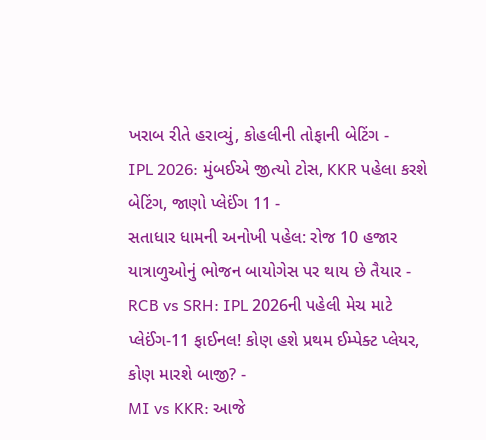ખરાબ રીતે હરાવ્યું, કોહલીની તોફાની બેટિંગ -
IPL 2026: મુંબઈએ જીત્યો ટોસ, KKR પહેલા કરશે બેટિંગ, જાણો પ્લેઈંગ 11 -
સતાધાર ધામની અનોખી પહેલ: રોજ 10 હજાર યાત્રાળુઓનું ભોજન બાયોગેસ પર થાય છે તૈયાર -
RCB vs SRH: IPL 2026ની પહેલી મેચ માટે પ્લેઈંગ-11 ફાઈનલ! કોણ હશે પ્રથમ ઈમ્પેક્ટ પ્લેયર, કોણ મારશે બાજી? -
MI vs KKR: આજે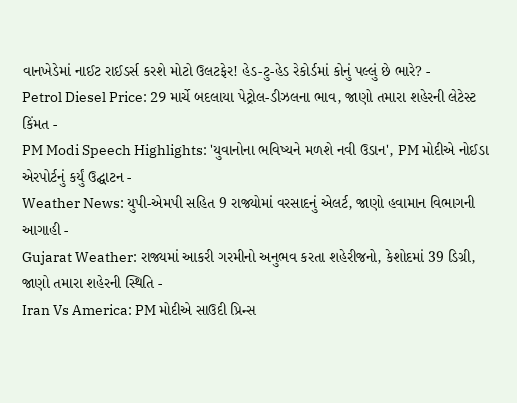વાનખેડેમાં નાઈટ રાઈડર્સ કરશે મોટો ઉલટફેર! હેડ-ટુ-હેડ રેકોર્ડમાં કોનું પલ્લું છે ભારે? -
Petrol Diesel Price: 29 માર્ચે બદલાયા પેટ્રોલ-ડીઝલના ભાવ, જાણો તમારા શહેરની લેટેસ્ટ કિંમત -
PM Modi Speech Highlights: 'યુવાનોના ભવિષ્યને મળશે નવી ઉડાન', PM મોદીએ નોઈડા એરપોર્ટનું કર્યું ઉદ્ઘાટન -
Weather News: યુપી-એમપી સહિત 9 રાજ્યોમાં વરસાદનું એલર્ટ, જાણો હવામાન વિભાગની આગાહી -
Gujarat Weather: રાજ્યમાં આકરી ગરમીનો અનુભવ કરતા શહેરીજનો, કેશોદમાં 39 ડિગ્રી, જાણો તમારા શહેરની સ્થિતિ -
Iran Vs America: PM મોદીએ સાઉદી પ્રિન્સ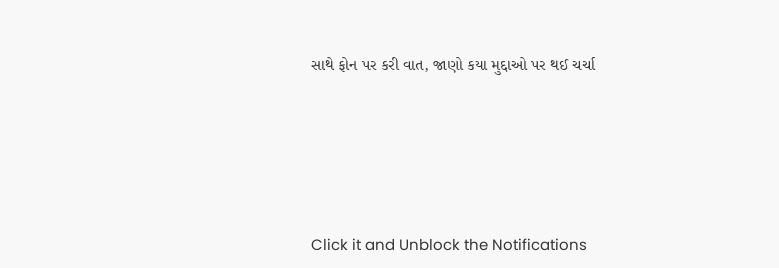સાથે ફોન પર કરી વાત, જાણો કયા મુદ્દાઓ પર થઈ ચર્ચા







Click it and Unblock the Notifications